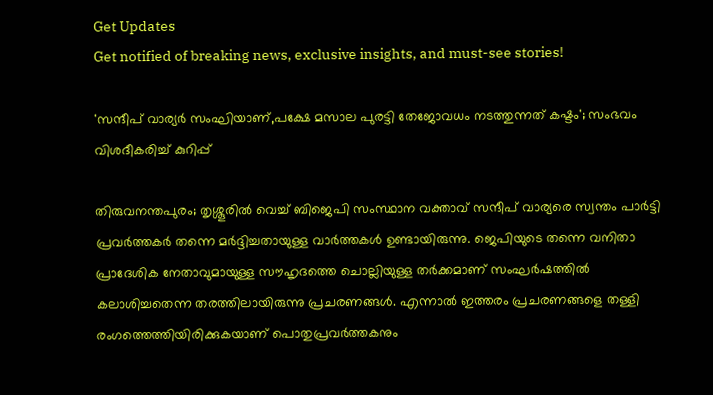Get Updates
Get notified of breaking news, exclusive insights, and must-see stories!

'സന്ദീപ് വാര്യർ സംഘിയാണ്,പക്ഷേ മസാല പുരട്ടി തേജോവധം നടത്തുന്നത് കഷ്ടം'; സംഭവം വിശദീകരിച്ച് കുറിപ്പ്

തിരുവനന്തപുരം; തൃശ്ശൂരിൽ വെച്ച് ബിജെപി സംസ്ഥാന വക്താവ് സന്ദീപ് വാര്യരെ സ്വന്തം പാർട്ടി പ്രവർത്തകർ തന്നെ മർദ്ദിച്ചതായുള്ള വാർത്തകൾ ഉണ്ടായിരുന്നു. ജെപിയുടെ തന്നെ വനിതാ പ്രാദേശിക നേതാവുമായുള്ള സൗഹൃദത്തെ ചൊല്ലിയുള്ള തര്‍ക്കമാണ് സംഘര്‍ഷത്തില്‍ കലാശിച്ചതെന്ന തരത്തിലായിരുന്നു പ്രചരണങ്ങൾ. എന്നാൽ ഇത്തരം പ്രചരണങ്ങളെ തള്ളി രംഗത്തെത്തിയിരിക്കുകയാണ് പൊതുപ്രവര്‍ത്തകനും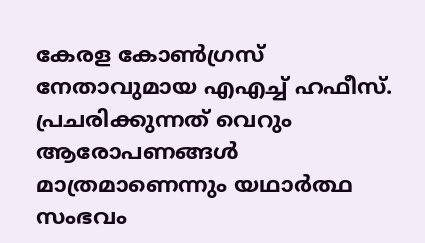കേരള കോണ്‍ഗ്രസ് നേതാവുമായ എഎച്ച് ഹഫീസ്. പ്രചരിക്കുന്നത് വെറും ആരോപണങ്ങൾ മാത്രമാണെന്നും യഥാർത്ഥ സംഭവം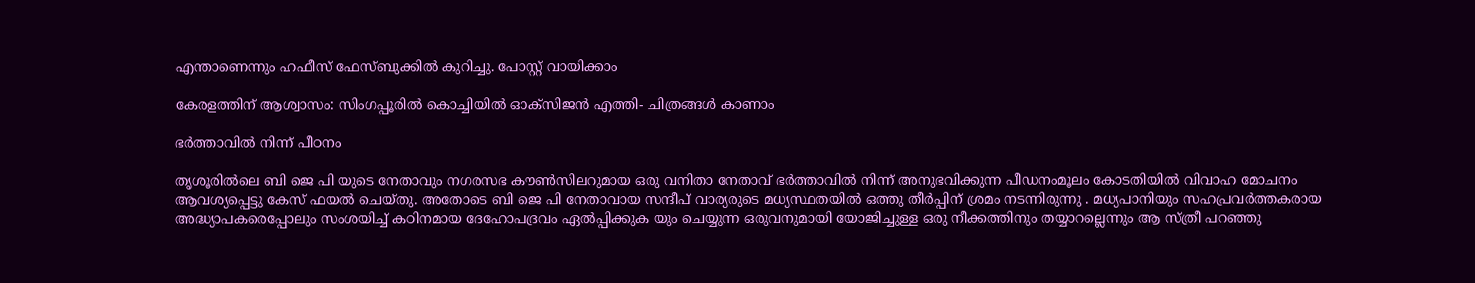എന്താണെന്നും ഹഫീസ് ഫേസ്ബുക്കിൽ കുറിച്ചു. പോസ്റ്റ് വായിക്കാം

കേരളത്തിന് ആശ്വാസം: സിംഗപ്പൂരില്‍ കൊച്ചിയില്‍ ഓക്‌സിജന്‍ എത്തി- ചിത്രങ്ങള്‍ കാണാം

ഭർത്താവിൽ നിന്ന് പീഠനം

തൃശൂരിൽലെ ബി ജെ പി യുടെ നേതാവും നഗരസഭ കൗൺസിലറുമായ ഒരു വനിതാ നേതാവ് ഭർത്താവിൽ നിന്ന് അനുഭവിക്കുന്ന പീഡനംമൂലം കോടതിയിൽ വിവാഹ മോചനം ആവശ്യപ്പെട്ടു കേസ് ഫയൽ ചെയ്തു. അതോടെ ബി ജെ പി നേതാവായ സന്ദീപ് വാര്യരുടെ മധ്യസ്ഥതയിൽ ഒത്തു തീർപ്പിന് ശ്രമം നടന്നിരുന്നു . മധ്യപാനിയും സഹപ്രവർത്തകരായ അദ്ധ്യാപകരെപ്പോലും സംശയിച്ച് കഠിനമായ ദേഹോപദ്രവം ഏൽപ്പിക്കുക യും ചെയ്യുന്ന ഒരുവനുമായി യോജിച്ചുള്ള ഒരു നീക്കത്തിനും തയ്യാറല്ലെന്നും ആ സ്ത്രീ പറഞ്ഞു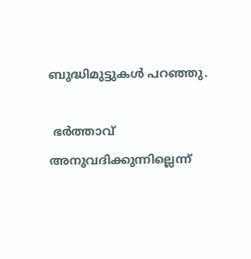ബുദ്ധിമുട്ടുകൾ പറഞ്ഞു.

 ഭർത്താവ് അനുവദിക്കുന്നില്ലെന്ന്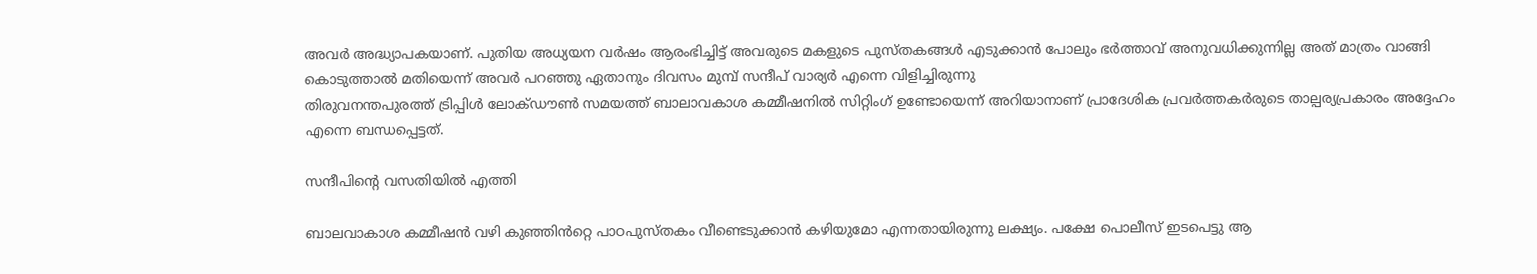അവർ അദ്ധ്യാപകയാണ്. പുതിയ അധ്യയന വർഷം ആരംഭിച്ചിട്ട് അവരുടെ മകളുടെ പുസ്തകങ്ങൾ എടുക്കാൻ പോലും ഭർത്താവ് അനുവധിക്കുന്നില്ല അത് മാത്രം വാങ്ങി കൊടുത്താൽ മതിയെന്ന് അവർ പറഞ്ഞു ഏതാനും ദിവസം മുമ്പ് സന്ദീപ് വാര്യർ എന്നെ വിളിച്ചിരുന്നു
തിരുവനന്തപുരത്ത് ട്രിപ്പിൾ ലോക്ഡൗൺ സമയത്ത് ബാലാവകാശ കമ്മീഷനിൽ സിറ്റിംഗ് ഉണ്ടോയെന്ന് അറിയാനാണ് പ്രാദേശിക പ്രവർത്തകർരുടെ താല്പര്യപ്രകാരം അദ്ദേഹം എന്നെ ബന്ധപ്പെട്ടത്.

സന്ദീപിന്റെ വസതിയിൽ എത്തി

ബാലവാകാശ കമ്മീഷൻ വഴി കുഞ്ഞിൻറ്റെ പാഠപുസ്തകം വീണ്ടെടുക്കാൻ കഴിയുമോ എന്നതായിരുന്നു ലക്ഷ്യം. പക്ഷേ പൊലീസ് ഇടപെട്ടു ആ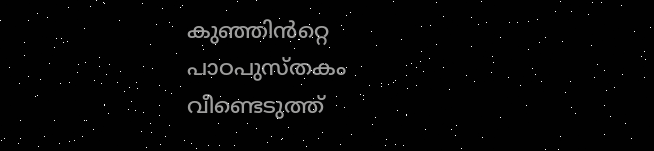കുഞ്ഞിൻറ്റെ പാഠപുസ്തകം വീണ്ടെടുത്ത്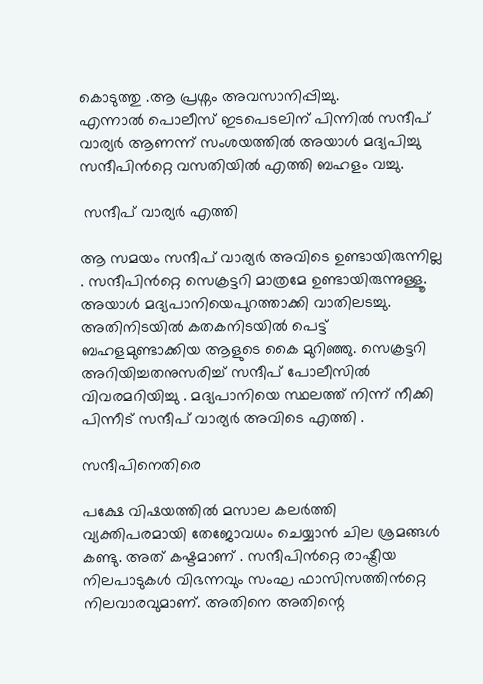കൊടുത്തു .ആ പ്രശ്നം അവസാനിപ്പിച്ചു.
എന്നാൽ പൊലീസ് ഇടപെടലിന് പിന്നിൽ സന്ദീപ് വാര്യർ ആണന്ന് സംശയത്തിൽ അയാൾ മദ്യപിച്ചു സന്ദീപിൻറ്റെ വസതിയിൽ എത്തി ബഹളം വച്ചു.

 സന്ദീപ് വാര്യർ എത്തി

ആ സമയം സന്ദീപ് വാര്യർ അവിടെ ഉണ്ടായിരുന്നില്ല . സന്ദീപിൻറ്റെ സെക്രട്ടറി മാത്രമേ ഉണ്ടായിരുന്നുള്ളൂ. അയാൾ മദ്യപാനിയെപുറത്താക്കി വാതിലടച്ചു. അതിനിടയിൽ കതകനിടയിൽ പെട്ട് ബഹളമുണ്ടാക്കിയ ആളുടെ കൈ മുറിഞ്ഞു. സെക്രട്ടറി അറിയിച്ചതനുസരിച്ച് സന്ദീപ് പോലീസിൽ വിവരമറിയിച്ചു . മദ്യപാനിയെ സ്ഥലത്ത് നിന്ന് നീക്കി പിന്നീട് സന്ദീപ് വാര്യർ അവിടെ എത്തി .

സന്ദീപിനെതിരെ

പക്ഷേ വിഷയത്തിൽ മസാല കലർത്തി വ്യക്തിപരമായി തേജോവധം ചെയ്യാൻ ചില ശ്രമങ്ങൾ കണ്ടു. അത് കഷ്ടമാണ് . സന്ദീപിൻറ്റെ രാഷ്ട്രീയ നിലപാടുകൾ വിഭന്നവും സംഘ ഫാസിസത്തിൻറ്റെ നിലവാരവുമാണ്. അതിനെ അതിന്റെ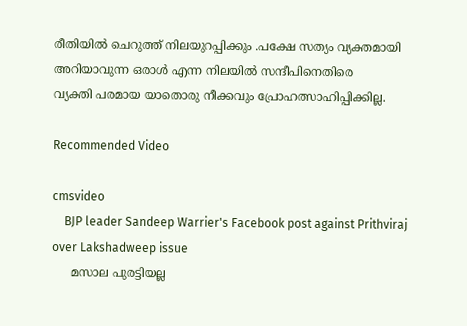രീതിയിൽ ചെറുത്ത് നിലയുറപ്പിക്കും .പക്ഷേ സത്യം വ്യക്തമായി അറിയാവുന്ന ഒരാൾ എന്ന നിലയിൽ സന്ദീപിനെതിരെ
വ്യക്തി പരമായ യാതൊരു നീക്കവും പ്രോഹത്സാഹിപ്പിക്കില്ല.

Recommended Video

cmsvideo
    BJP leader Sandeep Warrier's Facebook post against Prithviraj over Lakshadweep issue
     മസാല പുരട്ടിയല്ല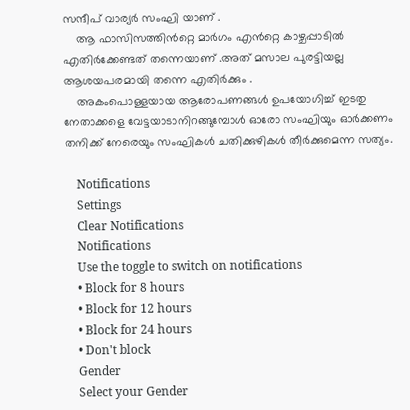സന്ദീപ് വാര്യർ സംഘി യാണ് .
    ആ ഫാസിസത്തിൻറ്റെ മാർഗം എൻറ്റെ കാഴ്ചപ്പാടിൽ എതിർക്കേണ്ടത് തന്നെയാണ് .അത് മസാല പുരട്ടിയല്ല ആശയപരമായി തന്നെ എതിർക്കും .
    അകംപൊള്ളയായ ആരോപണങ്ങൾ ഉപയോഗിച്ച് ഇടതു നേതാക്കളെ വേട്ടയാടാനിറങ്ങുമ്പോൾ ഓരോ സംഘിയും ഓർക്കണം തനിക്ക് നേരെയും സംഘികൾ ചതിക്കുഴികൾ തീർക്കുമെന്ന സത്യം.

    Notifications
    Settings
    Clear Notifications
    Notifications
    Use the toggle to switch on notifications
    • Block for 8 hours
    • Block for 12 hours
    • Block for 24 hours
    • Don't block
    Gender
    Select your Gender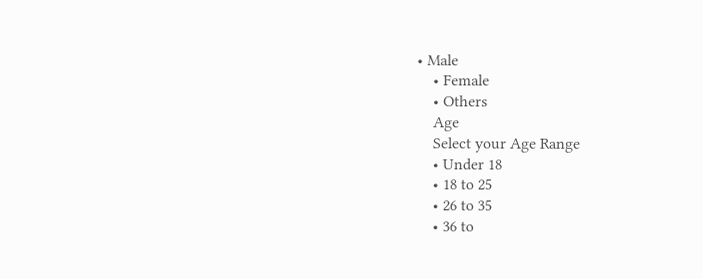• Male
    • Female
    • Others
    Age
    Select your Age Range
    • Under 18
    • 18 to 25
    • 26 to 35
    • 36 to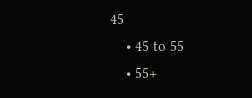45
    • 45 to 55
    • 55+